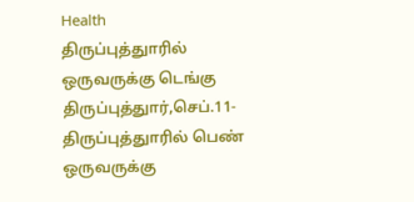Health
திருப்புத்துாரில் ஒருவருக்கு டெங்கு
திருப்புத்துார்,செப்.11- திருப்புத்துாரில் பெண் ஒருவருக்கு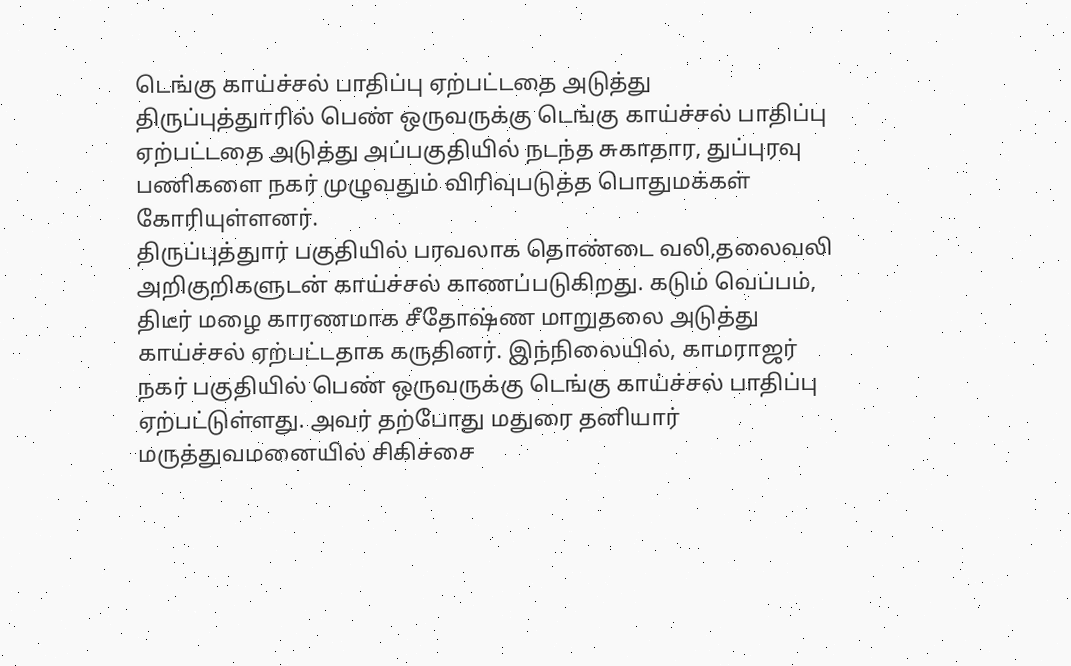டெங்கு காய்ச்சல் பாதிப்பு ஏற்பட்டதை அடுத்து
திருப்புத்துாரில் பெண் ஒருவருக்கு டெங்கு காய்ச்சல் பாதிப்பு ஏற்பட்டதை அடுத்து அப்பகுதியில் நடந்த சுகாதார, துப்புரவு பணிகளை நகர் முழுவதும் விரிவுபடுத்த பொதுமக்கள் கோரியுள்ளனர்.
திருப்புத்துார் பகுதியில் பரவலாக தொண்டை வலி,தலைவலி அறிகுறிகளுடன் காய்ச்சல் காணப்படுகிறது. கடும் வெப்பம், திடீர் மழை காரணமாக சீதோஷ்ண மாறுதலை அடுத்து காய்ச்சல் ஏற்பட்டதாக கருதினர். இந்நிலையில், காமராஜர் நகர் பகுதியில் பெண் ஒருவருக்கு டெங்கு காய்ச்சல் பாதிப்பு ஏற்பட்டுள்ளது. அவர் தற்போது மதுரை தனியார் மருத்துவமனையில் சிகிச்சை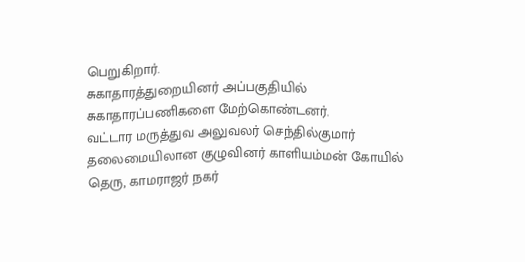பெறுகிறார்.
சுகாதாரத்துறையினர் அப்பகுதியில் சுகாதாரப்பணிகளை மேற்கொண்டனர்.
வட்டார மருத்துவ அலுவலர் செந்தில்குமார் தலைமையிலான குழுவினர் காளியம்மன் கோயில் தெரு, காமராஜர் நகர்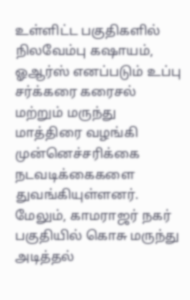உள்ளிட்ட பகுதிகளில் நிலவேம்பு கஷாயம், ஓஆர்ஸ் எனப்படும் உப்பு சர்க்கரை கரைசல் மற்றும் மருந்து மாத்திரை வழங்கி முன்னெச்சரிக்கை நடவடிக்கைகளை துவங்கியுள்ளனர். மேலும், காமராஜர் நகர் பகுதியில் கொசு மருந்து அடித்தல்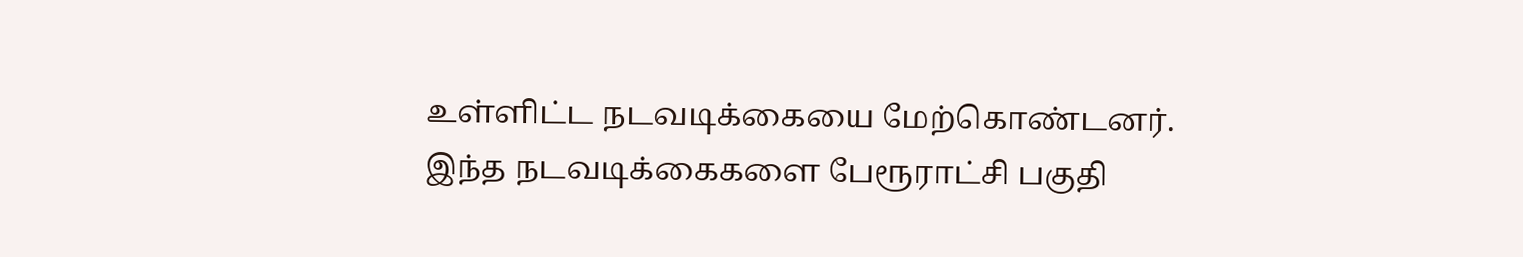உள்ளிட்ட நடவடிக்கையை மேற்கொண்டனர்.
இந்த நடவடிக்கைகளை பேரூராட்சி பகுதி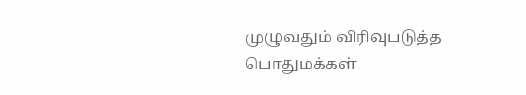முழுவதும் விரிவுபடுத்த பொதுமக்கள்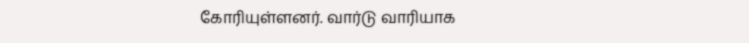கோரியுள்ளனர். வார்டு வாரியாக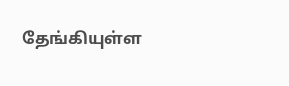தேங்கியுள்ள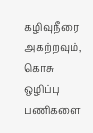கழிவுநீரை அகற்றவும், கொசு ஒழிப்பு பணிகளை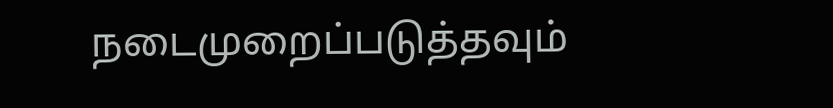நடைமுறைப்படுத்தவும்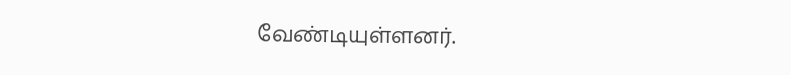வேண்டியுள்ளனர்.